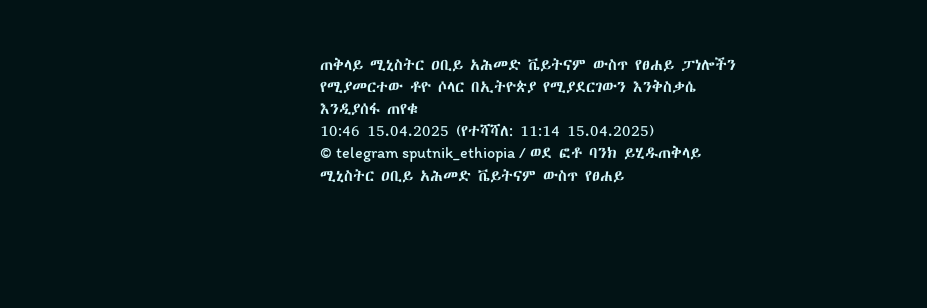ጠቅላይ ሚኒስትር ዐቢይ አሕመድ ቬይትናም ውስጥ የፀሐይ ፓነሎችን የሚያመርተው ቶዮ ሶላር በኢትዮጵያ የሚያደርገውን እንቅስቃሴ እንዲያሰፋ ጠየቁ
10:46 15.04.2025 (የተሻሻለ: 11:14 15.04.2025)
© telegram sputnik_ethiopia / ወደ ፎቶ ባንክ ይሂዱጠቅላይ ሚኒስትር ዐቢይ አሕመድ ቬይትናም ውስጥ የፀሐይ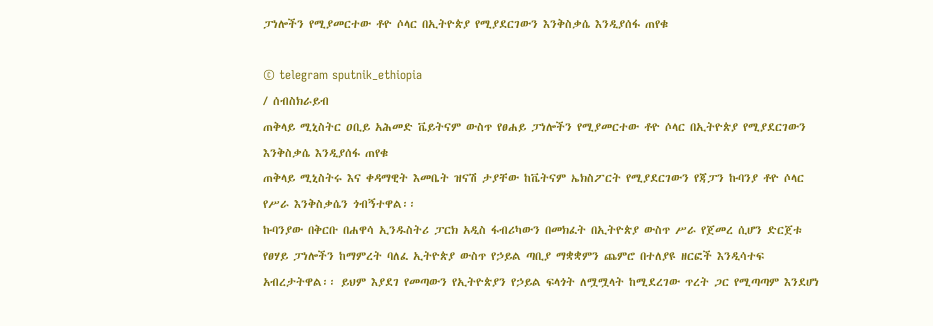ፓነሎችን የሚያመርተው ቶዮ ሶላር በኢትዮጵያ የሚያደርገውን እንቅስቃሴ እንዲያሰፋ ጠየቁ

© telegram sputnik_ethiopia
/ ሰብስክራይብ
ጠቅላይ ሚኒስትር ዐቢይ አሕመድ ቬይትናም ውስጥ የፀሐይ ፓነሎችን የሚያመርተው ቶዮ ሶላር በኢትዮጵያ የሚያደርገውን እንቅስቃሴ እንዲያሰፋ ጠየቁ
ጠቅላይ ሚኒስትሩ እና ቀዳማዊት እመቤት ዝናሽ ታያቸው ከቬትናም ኤክስፖርት የሚያደርገውን የጃፓን ኩባንያ ቶዮ ሶላር የሥራ እንቅስቃሴን ጎብኝተዋል፡፡
ኩባንያው በቅርቡ በሐዋሳ ኢንዱስትሪ ፓርክ አዲስ ፋብሪካውን በመክፈት በኢትዮጵያ ውስጥ ሥራ የጀመረ ሲሆን ድርጀቱ የፀሃይ ፓነሎችን ከማምረት ባለፈ ኢትዮጵያ ውስጥ የኃይል ጣቢያ ማቋቋምን ጨምሮ በተለያዩ ዘርፎች እንዲሳተፍ አብረታትዋል፡፡ ይህም እያደገ የመጣውን የኢትዮጵያን የኃይል ፍላጎት ለሟሟላት ከሚደረገው ጥረት ጋር የሚጣጣም እንደሆነ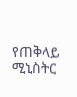የጠቅላይ ሚኒስትር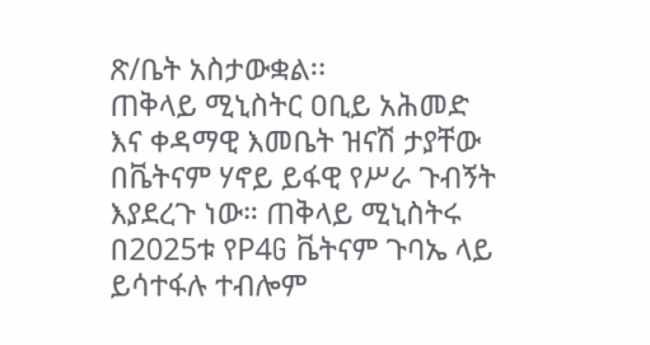ጽ/ቤት አስታውቋል፡፡
ጠቅላይ ሚኒስትር ዐቢይ አሕመድ እና ቀዳማዊ እመቤት ዝናሽ ታያቸው በቬትናም ሃኖይ ይፋዊ የሥራ ጉብኝት እያደረጉ ነው። ጠቅላይ ሚኒስትሩ በ2025ቱ የP4G ቬትናም ጉባኤ ላይ ይሳተፋሉ ተብሎም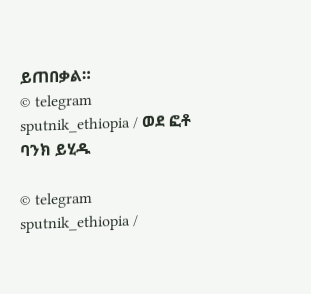ይጠበቃል።
© telegram sputnik_ethiopia / ወደ ፎቶ ባንክ ይሂዱ

© telegram sputnik_ethiopia /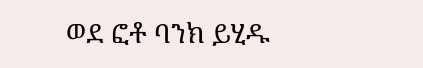ወደ ፎቶ ባንክ ይሂዱ